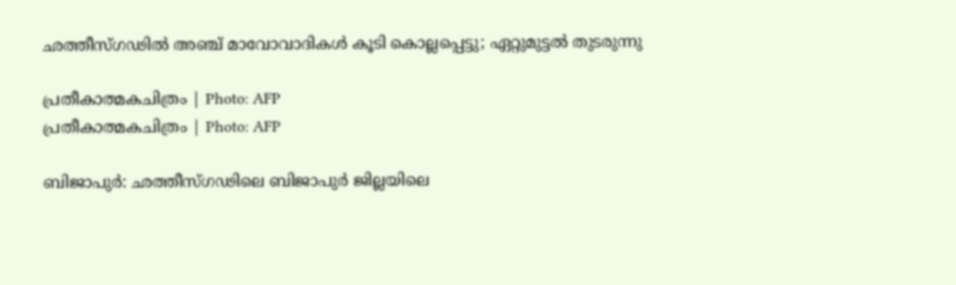ഛത്തീസ്ഗഢില്‍ അഞ്ച് മാവോവാദികൾ കൂടി കൊല്ലപ്പെട്ടു; ഏറ്റുമുട്ടല്‍ തുടരുന്നു

പ്രതീകാത്മകചിത്രം | Photo: AFP
പ്രതീകാത്മകചിത്രം | Photo: AFP

ബിജാപുര്‍: ഛത്തീസ്ഗഢിലെ ബിജാപുര്‍ ജില്ലയിലെ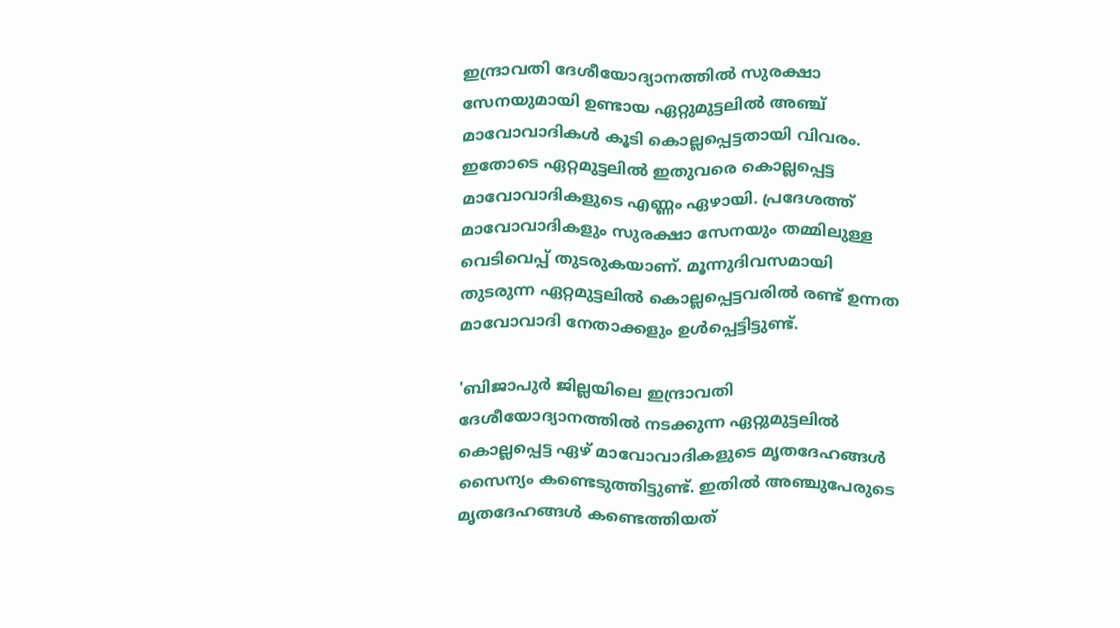ഇന്ദ്രാവതി ദേശീയോദ്യാനത്തില്‍ സുരക്ഷാ സേനയുമായി ഉണ്ടായ ഏറ്റുമുട്ടലില്‍ അഞ്ച് മാവോവാദികൾ കൂടി കൊല്ലപ്പെട്ടതായി വിവരം. ഇതോടെ ഏറ്റമുട്ടലില്‍ ഇതുവരെ കൊല്ലപ്പെട്ട മാവോവാദികളുടെ എണ്ണം ഏഴായി. പ്രദേശത്ത് മാവോവാദികളും സുരക്ഷാ സേനയും തമ്മിലുള്ള വെടിവെപ്പ് തുടരുകയാണ്. മൂന്നുദിവസമായി തുടരുന്ന ഏറ്റമുട്ടലില്‍ കൊല്ലപ്പെട്ടവരില്‍ രണ്ട് ഉന്നത മാവോവാദി നേതാക്കളും ഉള്‍പ്പെട്ടിട്ടുണ്ട്.

'ബിജാപുര്‍ ജില്ലയിലെ ഇന്ദ്രാവതി ദേശീയോദ്യാനത്തില്‍ നടക്കുന്ന ഏറ്റുമുട്ടലില്‍ കൊല്ലപ്പെട്ട ഏഴ് മാവോവാദികളുടെ മൃതദേഹങ്ങള്‍ സൈന്യം കണ്ടെടുത്തിട്ടുണ്ട്. ഇതില്‍ അഞ്ചുപേരുടെ മൃതദേഹങ്ങള്‍ കണ്ടെത്തിയത്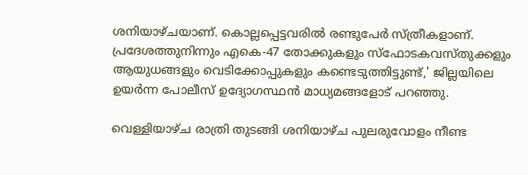ശനിയാഴ്ചയാണ്. കൊല്ലപ്പെട്ടവരില്‍ രണ്ടുപേര്‍ സ്ത്രീകളാണ്. പ്രദേശത്തുനിന്നും എകെ-47 തോക്കുകളും സ്‌ഫോടകവസ്തുക്കളും ആയുധങ്ങളും വെടിക്കോപ്പുകളും കണ്ടെടുത്തിട്ടുണ്ട്,' ജില്ലയിലെ ഉയര്‍ന്ന പോലീസ് ഉദ്യോഗസ്ഥന്‍ മാധ്യമങ്ങളോട് പറഞ്ഞു.

വെള്ളിയാഴ്ച രാത്രി തുടങ്ങി ശനിയാഴ്ച പുലരുവോളം നീണ്ട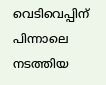വെടിവെപ്പിന് പിന്നാലെ നടത്തിയ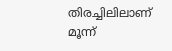തിരച്ചിലിലാണ് മൂന്ന്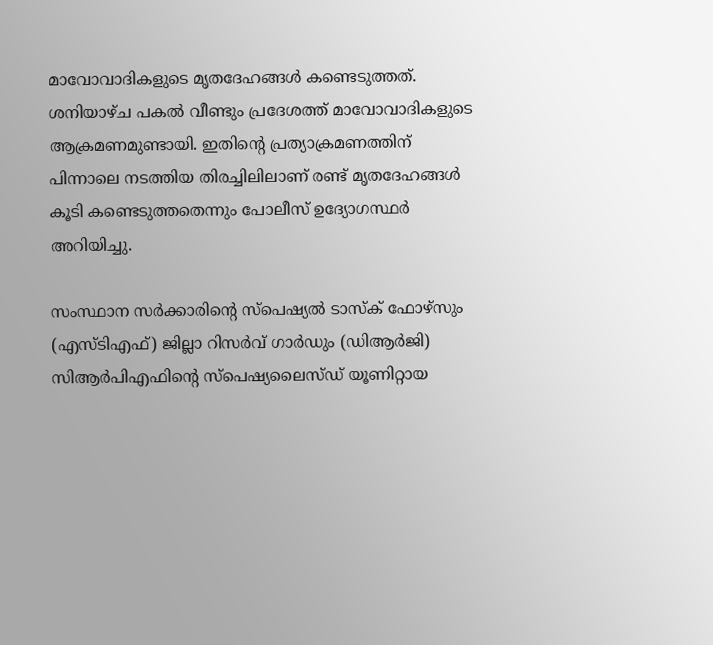മാവോവാദികളുടെ മൃതദേഹങ്ങള്‍ കണ്ടെടുത്തത്. ശനിയാഴ്ച പകല്‍ വീണ്ടും പ്രദേശത്ത് മാവോവാദികളുടെ ആക്രമണമുണ്ടായി. ഇതിന്റെ പ്രത്യാക്രമണത്തിന് പിന്നാലെ നടത്തിയ തിരച്ചിലിലാണ് രണ്ട് മൃതദേഹങ്ങള്‍ കൂടി കണ്ടെടുത്തതെന്നും പോലീസ് ഉദ്യോഗസ്ഥര്‍ അറിയിച്ചു.

സംസ്ഥാന സര്‍ക്കാരിന്റെ സ്‌പെഷ്യല്‍ ടാസ്‌ക് ഫോഴ്‌സും (എസ്ടിഎഫ്) ജില്ലാ റിസര്‍വ് ഗാര്‍ഡും (ഡിആര്‍ജി) സിആര്‍പിഎഫിന്റെ സ്‌പെഷ്യലൈസ്ഡ് യൂണിറ്റായ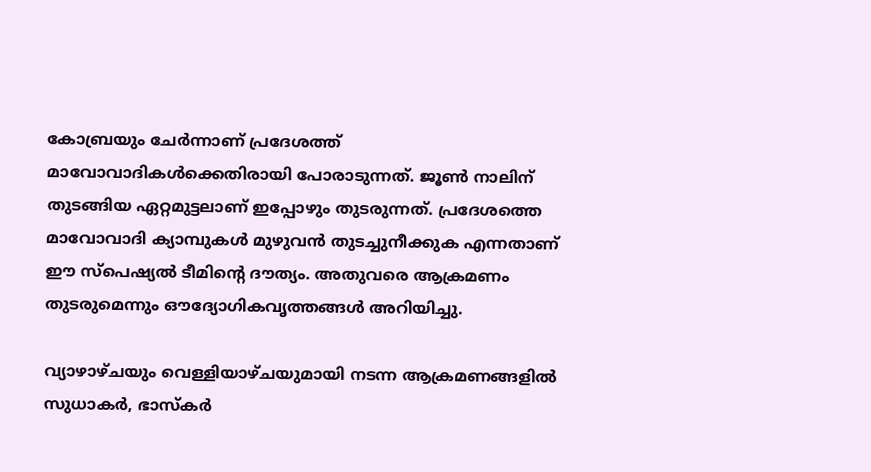കോബ്രയും ചേര്‍ന്നാണ് പ്രദേശത്ത് മാവോവാദികള്‍ക്കെതിരായി പോരാടുന്നത്. ജൂണ്‍ നാലിന് തുടങ്ങിയ ഏറ്റമുട്ടലാണ് ഇപ്പോഴും തുടരുന്നത്. പ്രദേശത്തെ മാവോവാദി ക്യാമ്പുകള്‍ മുഴുവന്‍ തുടച്ചുനീക്കുക എന്നതാണ് ഈ സ്‌പെഷ്യല്‍ ടീമിന്റെ ദൗത്യം. അതുവരെ ആക്രമണം തുടരുമെന്നും ഔദ്യോഗികവൃത്തങ്ങള്‍ അറിയിച്ചു.

വ്യാഴാഴ്ചയും വെള്ളിയാഴ്ചയുമായി നടന്ന ആക്രമണങ്ങളില്‍ സുധാകര്‍, ഭാസ്‌കര്‍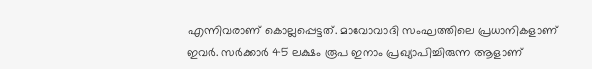എന്നിവരാണ് കൊല്ലപ്പെട്ടത്. മാവോവാദി സംഘത്തിലെ പ്രധാനികളാണ് ഇവര്‍. സര്‍ക്കാര്‍ 45 ലക്ഷം രൂപ ഇനാം പ്രഖ്യാപിച്ചിരുന്ന ആളാണ്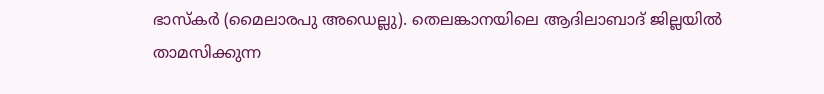ഭാസ്‌കര്‍ (മൈലാരപു അഡെല്ലു). തെലങ്കാനയിലെ ആദിലാബാദ് ജില്ലയില്‍ താമസിക്കുന്ന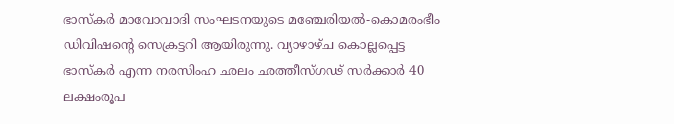ഭാസ്‌കര്‍ മാവോവാദി സംഘടനയുടെ മഞ്ചേരിയല്‍-കൊമരംഭീം ഡിവിഷന്റെ സെക്രട്ടറി ആയിരുന്നു. വ്യാഴാഴ്ച കൊല്ലപ്പെട്ട ഭാസ്‌കര്‍ എന്ന നരസിംഹ ഛലം ഛത്തീസ്ഗഢ് സര്‍ക്കാര്‍ 40 ലക്ഷംരൂപ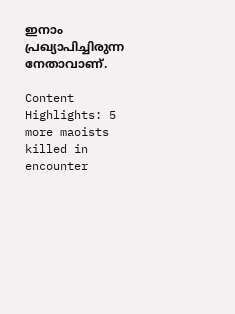ഇനാം പ്രഖ്യാപിച്ചിരുന്ന നേതാവാണ്.

Content Highlights: 5 more maoists killed in encounter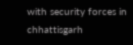with security forces in chhattisgarh